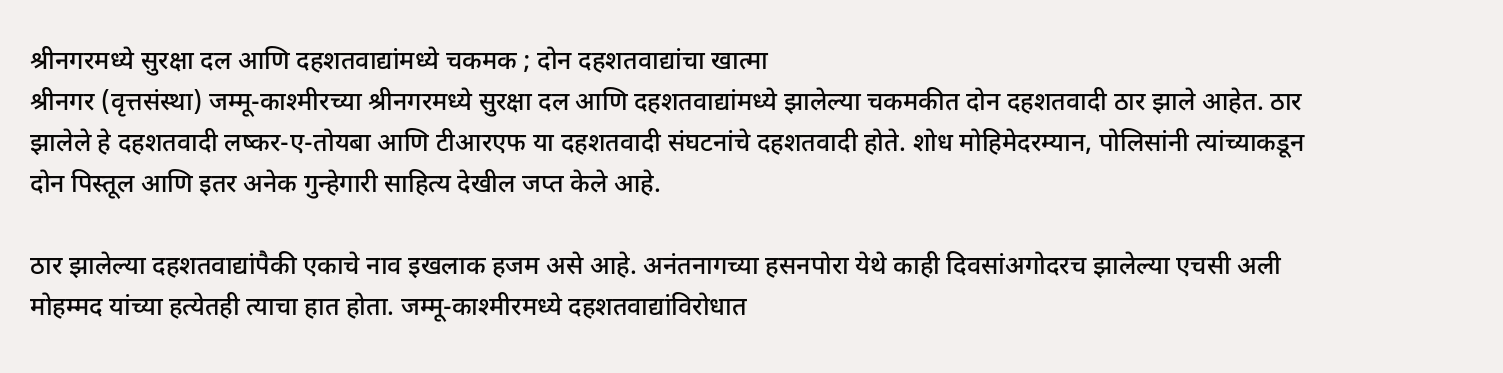श्रीनगरमध्ये सुरक्षा दल आणि दहशतवाद्यांमध्ये चकमक ; दोन दहशतवाद्यांचा खात्मा
श्रीनगर (वृत्तसंस्था) जम्मू-काश्मीरच्या श्रीनगरमध्ये सुरक्षा दल आणि दहशतवाद्यांमध्ये झालेल्या चकमकीत दोन दहशतवादी ठार झाले आहेत. ठार झालेले हे दहशतवादी लष्कर-ए-तोयबा आणि टीआरएफ या दहशतवादी संघटनांचे दहशतवादी होते. शोध मोहिमेदरम्यान, पोलिसांनी त्यांच्याकडून दोन पिस्तूल आणि इतर अनेक गुन्हेगारी साहित्य देखील जप्त केले आहे.

ठार झालेल्या दहशतवाद्यांपैकी एकाचे नाव इखलाक हजम असे आहे. अनंतनागच्या हसनपोरा येथे काही दिवसांअगोदरच झालेल्या एचसी अली मोहम्मद यांच्या हत्येतही त्याचा हात होता. जम्मू-काश्मीरमध्ये दहशतवाद्यांविरोधात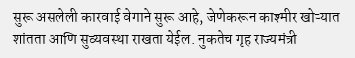सुरू असलेली कारवाई वेगाने सुरू आहे, जेणेकरून काश्मीर खोऱ्यात शांतता आणि सुव्यवस्था राखता येईल. नुकतेच गृह राज्यमंत्री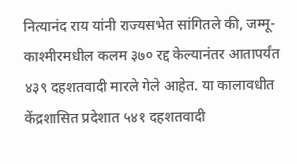नित्यानंद राय यांनी राज्यसभेत सांगितले की, जम्मू-काश्मीरमधील कलम ३७० रद्द केल्यानंतर आतापर्यंत ४३९ दहशतवादी मारले गेले आहेत. या कालावधीत केंद्रशासित प्रदेशात ५४१ दहशतवादी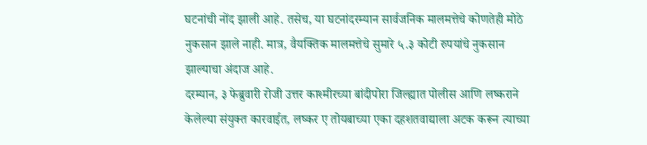घटनांची नोंद झाली आहे. तसेच, या घटनांदरम्यान सार्वजनिक मालमत्तेचे कोणतेही मोठे नुकसान झाले नाही. मात्र, वैयक्तिक मालमत्तेचे सुमारे ५.३ कोटी रुपयांचे नुकसान झाल्याचा अंदाज आहे.
दरम्यान, ३ फेब्रुवारी रोजी उत्तर काश्मीरच्या बांदीपोरा जिल्ह्यात पोलीस आणि लष्कराने केलेल्या संयुक्त कारवाईत, लष्कर ए तोयबाच्या एका दहशतवाद्याला अटक करून त्याच्या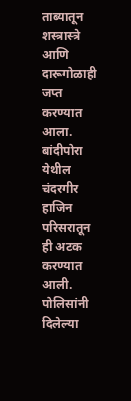ताब्यातून शस्त्रास्त्रे आणि दारूगोळाही जप्त करण्यात आला. बांदीपोरा येथील चंदरगीर हाजिन परिसरातून ही अटक करण्यात आली. पोलिसांनी दिलेल्या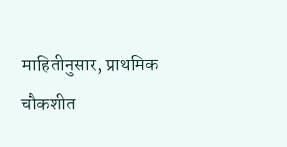माहितीनुसार, प्राथमिक चौकशीत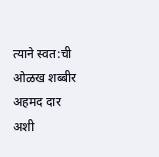त्याने स्वत:ची ओळख शब्बीर अहमद दार अशी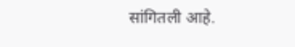सांगितली आहे.